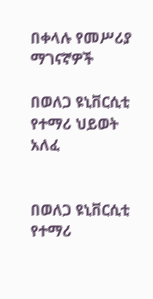በቀላሉ የመሥሪያ ማገናኛዎች

በወለጋ ዩኒቨርሲቲ የተማሪ ህይወት አለፈ


በወለጋ ዩኒቨርሲቲ የተማሪ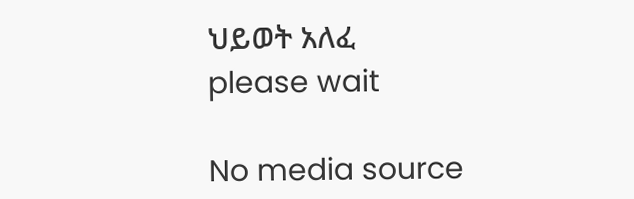ህይወት አለፈ
please wait

No media source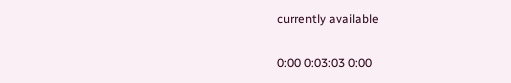currently available

0:00 0:03:03 0:00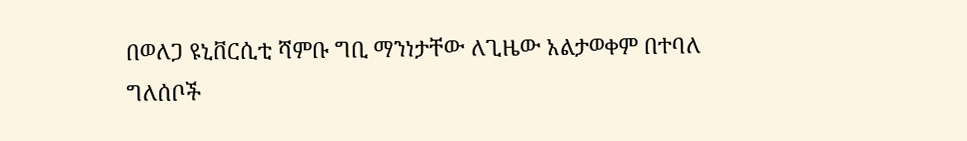በወለጋ ዩኒቨርሲቲ ሻምቡ ግቢ ማንነታቸው ለጊዜው አልታወቀም በተባለ ግለሰቦች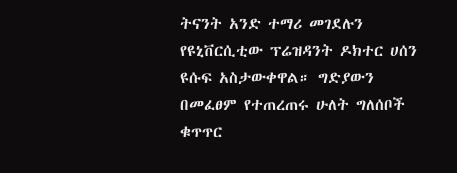ትናንት አንድ ተማሪ መገደሉን የዩኒቨርሲቲው ፕሬዝዳንት ዶክተር ሀሰን ዩሱፍ አስታውቀዋል። ግድያውን በመፈፀም የተጠረጠሩ ሁለት ግለሰቦች ቁጥጥር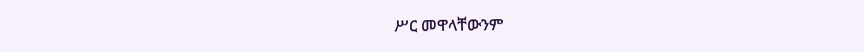ሥር መዋላቸውንም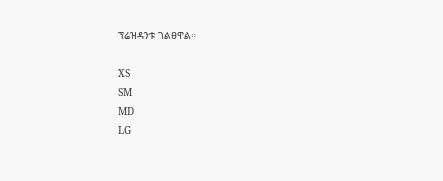ፕሬዝዳንቱ ገልፀዋል።

XS
SM
MD
LG